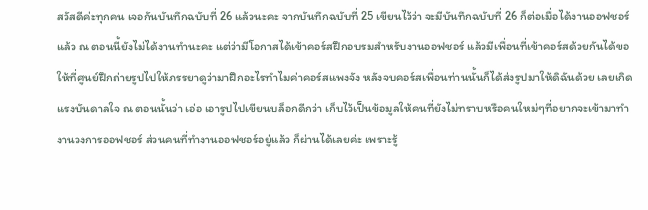สวัสดีค่ะทุกคน เจอกันบันทึกฉบับที่ 26 แล้วนะคะ จากบันทึกฉบับที่ 25 เขียนไว้ว่า จะมีบันทึกฉบับที่ 26 ก็ต่อเมื่อได้งานออฟชอร์แล้ว ณ ตอนนี้ยังไม่ได้งานทำนะคะ แต่ว่ามีโอกาสได้เข้าคอร์สฝึกอบรมสำหรับงานออฟชอร์ แล้วมีเพื่อนที่เข้าคอร์สด้วยกันได้ขอให้ที่ศูนย์ฝึกถ่ายรูปไปให้ภรรยาดูว่ามาฝึกอะไรทำไมค่าคอร์สแพงจัง หลังจบคอร์สเพื่อนท่านนั้นก็ได้ส่งรูปมาให้ดิฉันด้วย เลยเกิดแรงบันดาลใจ ณ ตอนนั้นว่า เอ่อ เอารูปไปเขียนบล็อกดีกว่า เก็บไว้เป็นข้อมูลให้คนที่ยังไม่ทราบหรือคนใหม่ๆที่อยากจะเข้ามาทำงานวงการออฟชอร์ ส่วนคนที่ทำงานออฟชอร์อยู่แล้ว ก็ผ่านได้เลยค่ะ เพราะรู้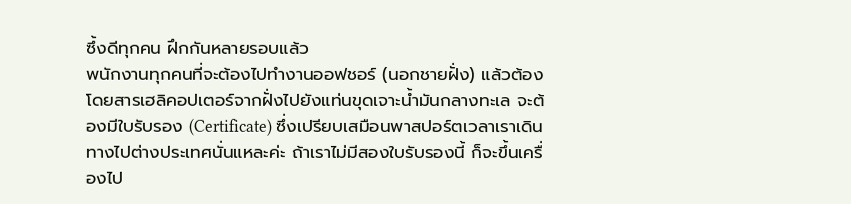ซึ้งดีทุกคน ฝึกกันหลายรอบแล้ว
พนักงานทุกคนที่จะต้องไปทำงานออฟชอร์ (นอกชายฝั่ง) แล้วต้องโดยสารเฮลิคอปเตอร์จากฝั่งไปยังแท่นขุดเจาะน้ำมันกลางทะเล จะต้องมีใบรับรอง (Certificate) ซึ่งเปรียบเสมือนพาสปอร์ตเวลาเราเดินทางไปต่างประเทศนั่นแหละค่ะ ถ้าเราไม่มีสองใบรับรองนี้ ก็จะขึ้นเครื่องไป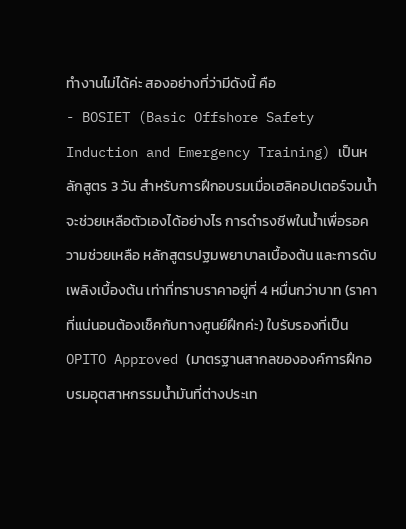ทำงานไม่ได้ค่ะ สองอย่างที่ว่ามีดังนี้ คือ
- BOSIET (Basic Offshore Safety Induction and Emergency Training) เป็นหลักสูตร 3 วัน สำหรับการฝึกอบรมเมื่อเฮลิคอปเตอร์จมน้ำ จะช่วยเหลือตัวเองได้อย่างไร การดำรงชีพในน้ำเพื่อรอความช่วยเหลือ หลักสูตรปฐมพยาบาลเบื้องต้น และการดับเพลิงเบื้องต้น เท่าที่ทราบราคาอยู่ที่ 4 หมื่นกว่าบาท (ราคาที่แน่นอนต้องเช็คกับทางศูนย์ฝึกค่ะ) ใบรับรองที่เป็น OPITO Approved (มาตรฐานสากลขององค์การฝึกอบรมอุตสาหกรรมน้ำมันที่ต่างประเท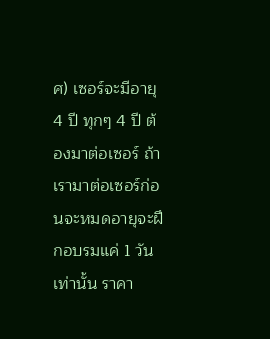ศ) เซอร์จะมีอายุ 4 ปี ทุกๆ 4 ปี ต้องมาต่อเซอร์ ถ้าเรามาต่อเซอร์ก่อนจะหมดอายุจะฝึกอบรมแค่ 1 วันเท่านั้น ราคา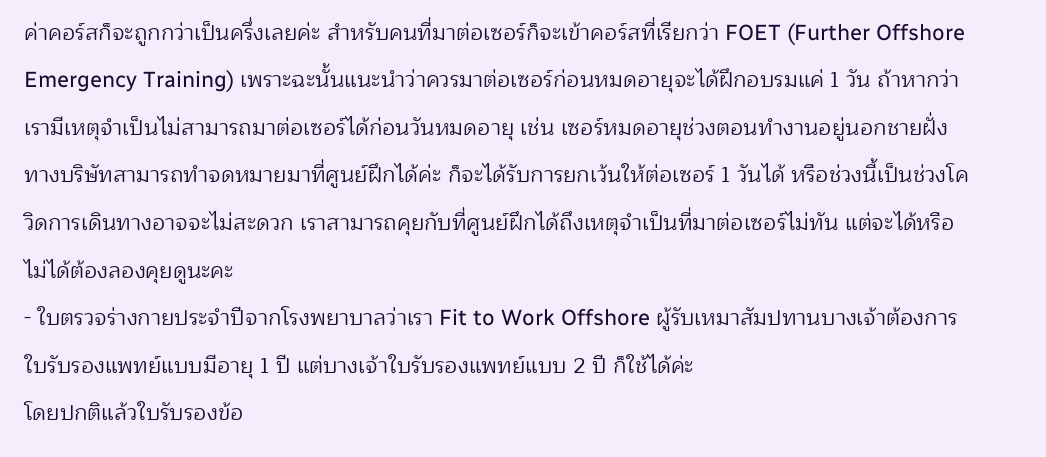ค่าคอร์สก็จะถูกกว่าเป็นครึ่งเลยค่ะ สำหรับคนที่มาต่อเซอร์ก็จะเข้าคอร์สที่เรียกว่า FOET (Further Offshore Emergency Training) เพราะฉะนั้นแนะนำว่าควรมาต่อเซอร์ก่อนหมดอายุจะได้ฝึกอบรมแค่ 1 วัน ถ้าหากว่าเรามีเหตุจำเป็นไม่สามารถมาต่อเซอร์ได้ก่อนวันหมดอายุ เช่น เซอร์หมดอายุช่วงตอนทำงานอยู่นอกชายฝั่ง ทางบริษัทสามารถทำจดหมายมาที่ศูนย์ฝึกได้ค่ะ ก็จะได้รับการยกเว้นให้ต่อเซอร์ 1 วันได้ หรือช่วงนี้เป็นช่วงโควิดการเดินทางอาจจะไม่สะดวก เราสามารถคุยกับที่ศูนย์ฝึกได้ถึงเหตุจำเป็นที่มาต่อเซอร์ไม่ทัน แต่จะได้หรือไม่ได้ต้องลองคุยดูนะคะ
- ใบตรวจร่างกายประจำปีจากโรงพยาบาลว่าเรา Fit to Work Offshore ผู้รับเหมาสัมปทานบางเจ้าต้องการใบรับรองแพทย์แบบมีอายุ 1 ปี แต่บางเจ้าใบรับรองแพทย์แบบ 2 ปี ก็ใช้ได้ค่ะ
โดยปกติแล้วใบรับรองข้อ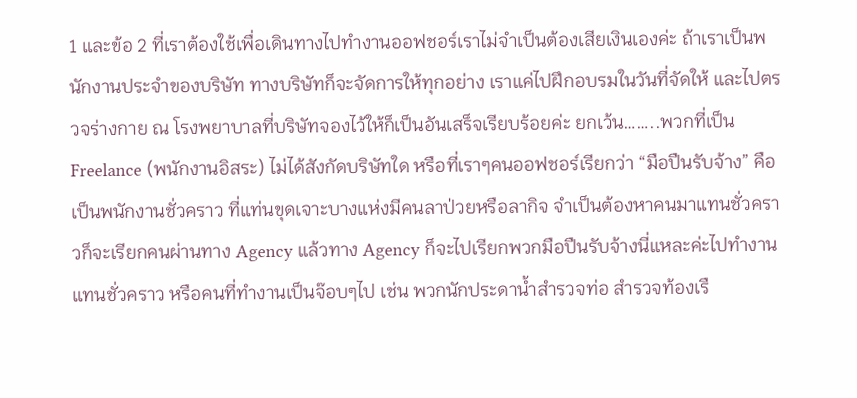1 และข้อ 2 ที่เราต้องใช้เพื่อเดินทางไปทำงานออฟชอร์เราไม่จำเป็นต้องเสียเงินเองค่ะ ถ้าเราเป็นพนักงานประจำของบริษัท ทางบริษัทก็จะจัดการให้ทุกอย่าง เราแค่ไปฝึกอบรมในวันที่จัดให้ และไปตรวจร่างกาย ณ โรงพยาบาลที่บริษัทจองไว้ให้ก็เป็นอันเสร็จเรียบร้อยค่ะ ยกเว้น……..พวกที่เป็น Freelance (พนักงานอิสระ) ไม่ได้สังกัดบริษัทใด หรือที่เราๆคนออฟชอร์เรียกว่า “มือปืนรับจ้าง” คือเป็นพนักงานชั่วคราว ที่แท่นขุดเจาะบางแห่งมีคนลาป่วยหรือลากิจ จำเป็นต้องหาคนมาแทนชั่วคราวก็จะเรียกคนผ่านทาง Agency แล้วทาง Agency ก็จะไปเรียกพวกมือปืนรับจ้างนี่แหละค่ะไปทำงานแทนชั่วคราว หรือคนที่ทำงานเป็นจ๊อบๆไป เช่น พวกนักประดาน้ำสำรวจท่อ สำรวจท้องเรื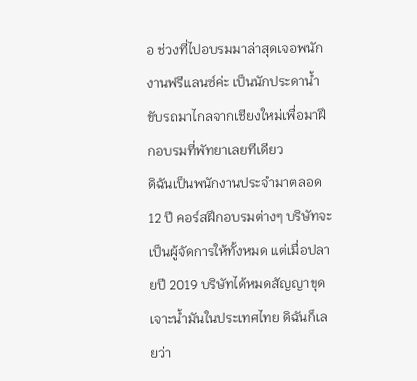อ ช่วงที่ไปอบรมมาล่าสุดเจอพนักงานฟรีแลนซ์ค่ะ เป็นนักประดาน้ำ ขับรถมาไกลจากเชียงใหม่เพื่อมาฝึกอบรมที่พัทยาเลยทีเดียว
ดิฉันเป็นพนักงานประจำมาตลอด 12 ปี คอร์สฝึกอบรมต่างๆ บริษัทจะเป็นผู้จัดการให้ทั้งหมด แต่เมื่อปลายปี 2019 บริษัทได้หมดสัญญาขุดเจาะน้ำมันในประเทศไทย ดิฉันก็เลยว่า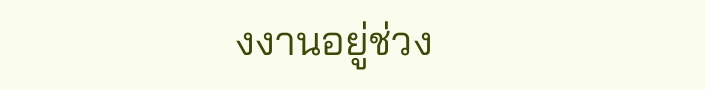งงานอยู่ช่วง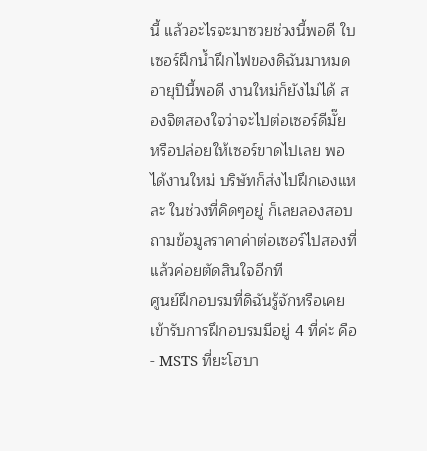นี้ แล้วอะไรจะมาซวยช่วงนี้พอดี ใบเซอร์ฝึกน้ำฝึกไฟของดิฉันมาหมดอายุปีนี้พอดี งานใหม่ก็ยังไม่ได้ สองจิตสองใจว่าจะไปต่อเซอร์ดีมั๊ย หรือปล่อยให้เซอร์ขาดไปเลย พอได้งานใหม่ บริษัทก็ส่งไปฝึกเองแหละ ในช่วงที่คิดๆอยู่ ก็เลยลองสอบถามข้อมูลราคาค่าต่อเซอร์ไปสองที่ แล้วค่อยตัดสินใจอีกที
ศูนย์ฝึกอบรมที่ดิฉันรู้จักหรือเคยเข้ารับการฝึกอบรมมีอยู่ 4 ที่ค่ะ คือ
- MSTS ที่ยะโฮบา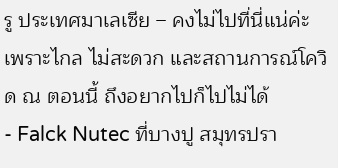รู ประเทศมาเลเซีย – คงไม่ไปที่นี่แน่ค่ะเพราะไกล ไม่สะดวก และสถานการณ์โควิด ณ ตอนนี้ ถึงอยากไปก็ไปไม่ได้
- Falck Nutec ที่บางปู สมุทรปรา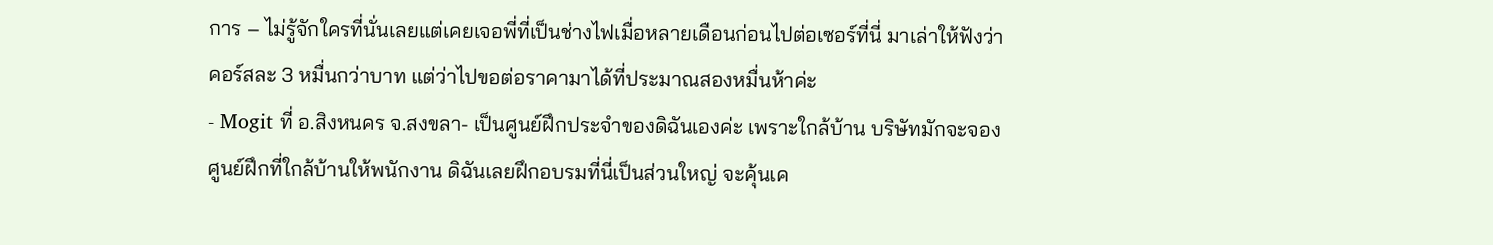การ – ไม่รู้จักใครที่นั่นเลยแต่เคยเจอพี่ที่เป็นช่างไฟเมื่อหลายเดือนก่อนไปต่อเซอร์ที่นี่ มาเล่าให้ฟังว่าคอร์สละ 3 หมื่นกว่าบาท แต่ว่าไปขอต่อราคามาได้ที่ประมาณสองหมื่นห้าค่ะ
- Mogit ที่ อ.สิงหนคร จ.สงขลา- เป็นศูนย์ฝึกประจำของดิฉันเองค่ะ เพราะใกล้บ้าน บริษัทมักจะจองศูนย์ฝึกที่ใกล้บ้านให้พนักงาน ดิฉันเลยฝึกอบรมที่นี่เป็นส่วนใหญ่ จะคุ้นเค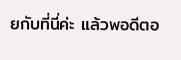ยกับที่นี่ค่ะ แล้วพอดีตอ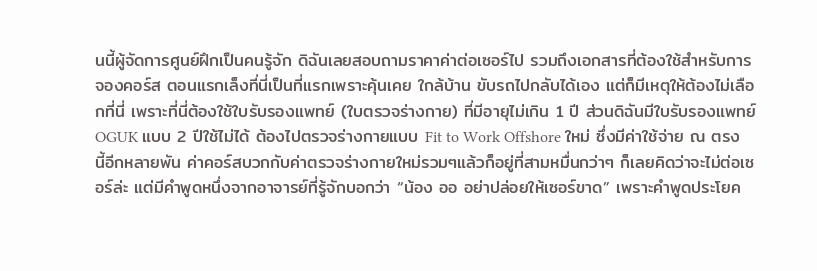นนี้ผู้จัดการศูนย์ฝึกเป็นคนรู้จัก ดิฉันเลยสอบถามราคาค่าต่อเซอร์ไป รวมถึงเอกสารที่ต้องใช้สำหรับการจองคอร์ส ตอนแรกเล็งที่นี่เป็นที่แรกเพราะคุ้นเคย ใกล้บ้าน ขับรถไปกลับได้เอง แต่ก็มีเหตุให้ต้องไม่เลือกที่นี่ เพราะที่นี่ต้องใช้ใบรับรองแพทย์ (ใบตรวจร่างกาย) ที่มีอายุไม่เกิน 1 ปี ส่วนดิฉันมีใบรับรองแพทย์ OGUK แบบ 2 ปีใช้ไม่ได้ ต้องไปตรวจร่างกายแบบ Fit to Work Offshore ใหม่ ซึ่งมีค่าใช้จ่าย ณ ตรงนี้อีกหลายพัน ค่าคอร์สบวกกับค่าตรวจร่างกายใหม่รวมๆแล้วก็อยู่ที่สามหมื่นกว่าๆ ก็เลยคิดว่าจะไม่ต่อเซอร์ล่ะ แต่มีคำพูดหนึ่งจากอาจารย์ที่รู้จักบอกว่า “น้อง ออ อย่าปล่อยให้เซอร์ขาด” เพราะคำพูดประโยค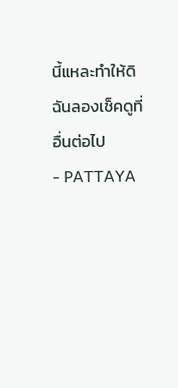นี้แหละทำให้ดิฉันลองเช็คดูที่อื่นต่อไป
- PATTAYA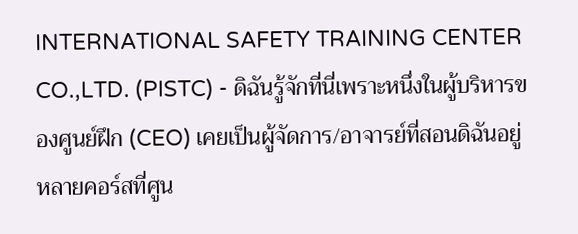INTERNATIONAL SAFETY TRAINING CENTER CO.,LTD. (PISTC) - ดิฉันรู้จักที่นี่เพราะหนึ่งในผู้บริหารของศูนย์ฝึก (CEO) เคยเป็นผู้จัดการ/อาจารย์ที่สอนดิฉันอยู่หลายคอร์สที่ศูน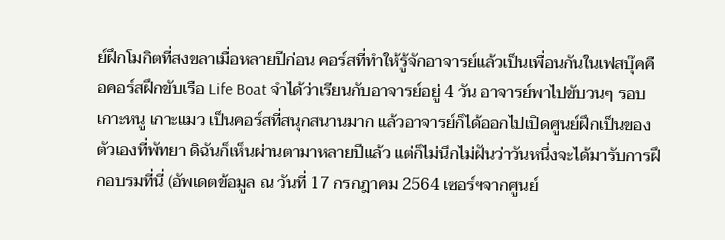ย์ฝึกโมกิตที่สงขลาเมื่อหลายปีก่อน คอร์สที่ทำให้รู้จักอาจารย์แล้วเป็นเพื่อนกันในเฟสบุ๊คคือคอร์สฝึกขับเรือ Life Boat จำได้ว่าเรียนกับอาจารย์อยู่ 4 วัน อาจารย์พาไปขับวนๆ รอบเกาะหนู เกาะแมว เป็นคอร์สที่สนุกสนานมาก แล้วอาจารย์ก็ได้ออกไปเปิดศูนย์ฝึกเป็นของตัวเองที่พัทยา ดิฉันก็เห็นผ่านตามาหลายปีแล้ว แต่ก็ไม่นึกไม่ฝันว่าวันหนึ่งจะได้มารับการฝึกอบรมที่นี่ (อัพเดตข้อมูล ณ วันที่ 17 กรกฎาคม 2564 เซอร์ฯจากศูนย์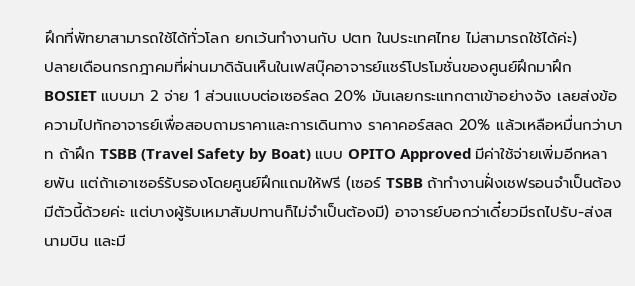ฝึกที่พัทยาสามารถใช้ได้ทั่วโลก ยกเว้นทำงานกับ ปตท ในประเทศไทย ไม่สามารถใช้ได้ค่ะ)
ปลายเดือนกรกฎาคมที่ผ่านมาดิฉันเห็นในเฟสบุ๊คอาจารย์แชร์โปรโมชั่นของศูนย์ฝึกมาฝึก BOSIET แบบมา 2 จ่าย 1 ส่วนแบบต่อเซอร์ลด 20% มันเลยกระแทกตาเข้าอย่างจัง เลยส่งข้อความไปทักอาจารย์เพื่อสอบถามราคาและการเดินทาง ราคาคอร์สลด 20% แล้วเหลือหมื่นกว่าบาท ถ้าฝึก TSBB (Travel Safety by Boat) แบบ OPITO Approved มีค่าใช้จ่ายเพิ่มอีกหลายพัน แต่ถ้าเอาเซอร์รับรองโดยศูนย์ฝึกแถมให้ฟรี (เซอร์ TSBB ถ้าทำงานฝั่งเชฟรอนจำเป็นต้องมีตัวนี้ด้วยค่ะ แต่บางผู้รับเหมาสัมปทานก็ไม่จำเป็นต้องมี) อาจารย์บอกว่าเดี๋ยวมีรถไปรับ-ส่งสนามบิน และมี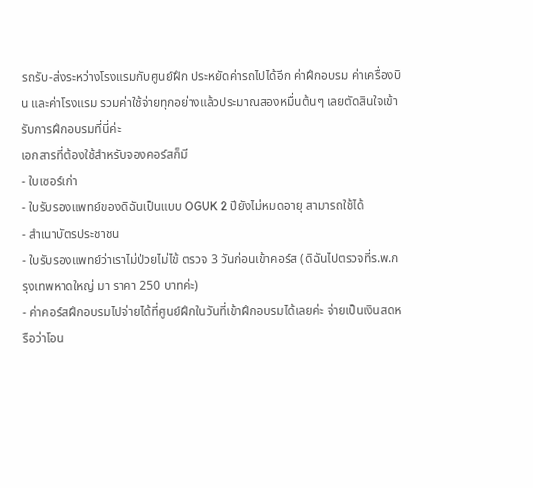รถรับ-ส่งระหว่างโรงแรมกับศูนย์ฝึก ประหยัดค่ารถไปได้อีก ค่าฝึกอบรม ค่าเครื่องบิน และค่าโรงแรม รวมค่าใช้จ่ายทุกอย่างแล้วประมาณสองหมื่นต้นๆ เลยตัดสินใจเข้ารับการฝึกอบรมที่นี่ค่ะ
เอกสารที่ต้องใช้สำหรับจองคอร์สก็มี
- ใบเซอร์เก่า
- ใบรับรองแพทย์ของดิฉันเป็นแบบ OGUK 2 ปียังไม่หมดอายุ สามารถใช้ได้
- สำเนาบัตรประชาชน
- ใบรับรองแพทย์ว่าเราไม่ป่วยไม่ไข้ ตรวจ 3 วันก่อนเข้าคอร์ส (ดิฉันไปตรวจที่ร.พ.กรุงเทพหาดใหญ่ มา ราคา 250 บาทค่ะ)
- ค่าคอร์สฝึกอบรมไปจ่ายได้ที่ศูนย์ฝึกในวันที่เข้าฝึกอบรมได้เลยค่ะ จ่ายเป็นเงินสดหรือว่าโอน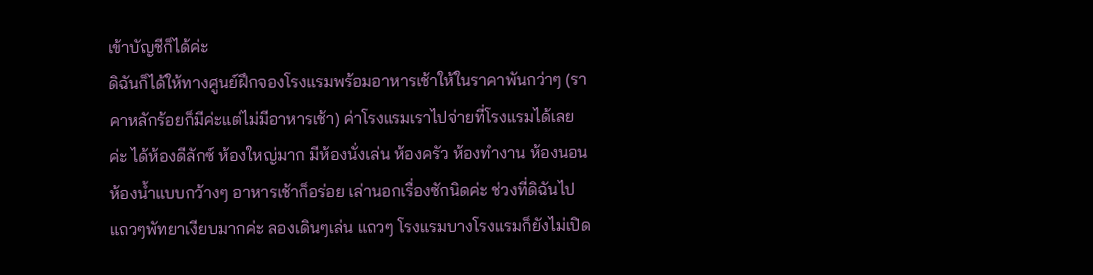เข้าบัญชีก็ได้ค่ะ
ดิฉันก็ได้ให้ทางศูนย์ฝึกจองโรงแรมพร้อมอาหารเช้าให้ในราคาพันกว่าๆ (ราคาหลักร้อยก็มีค่ะแต่ไม่มีอาหารเช้า) ค่าโรงแรมเราไปจ่ายที่โรงแรมได้เลยค่ะ ได้ห้องดีลักซ์ ห้องใหญ่มาก มีห้องนั่งเล่น ห้องครัว ห้องทำงาน ห้องนอน ห้องน้ำแบบกว้างๆ อาหารเช้าก็อร่อย เล่านอกเรื่องซักนิดค่ะ ช่วงที่ดิฉันไป แถวๆพัทยาเงียบมากค่ะ ลองเดินๆเล่น แถวๆ โรงแรมบางโรงแรมก็ยังไม่เปิด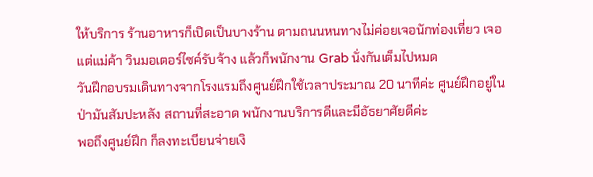ให้บริการ ร้านอาหารก็เปิดเป็นบางร้าน ตามถนนหนทางไม่ค่อยเจอนักท่องเที่ยว เจอแต่แม่ค้า วินมอเตอร์ไซค์รับจ้าง แล้วก็พนักงาน Grab นั่งกันเต็มไปหมด
วันฝึกอบรมเดินทางจากโรงแรมถึงศูนย์ฝึกใช้เวลาประมาณ 20 นาทีค่ะ ศูนย์ฝึกอยู่ในป่ามันสัมปะหลัง สถานที่สะอาด พนักงานบริการดีและมีอัธยาศัยดีค่ะ
พอถึงศูนย์ฝึก ก็ลงทะเบียนจ่ายเงิ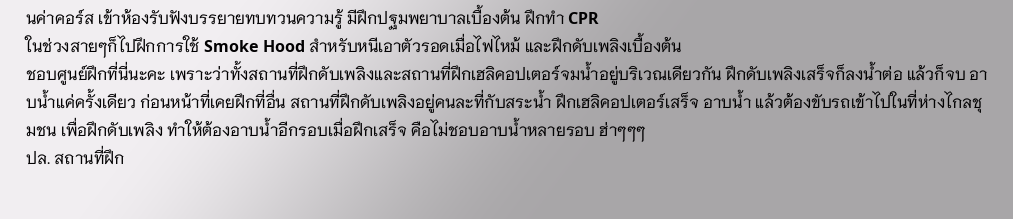นค่าคอร์ส เข้าห้องรับฟังบรรยายทบทวนความรู้ มีฝึกปฐมพยาบาลเบื้องต้น ฝึกทำ CPR
ในช่วงสายๆก็ไปฝึกการใช้ Smoke Hood สำหรับหนีเอาตัวรอดเมื่อไฟไหม้ และฝึกดับเพลิงเบื้องต้น
ชอบศูนย์ฝึกที่นี่นะคะ เพราะว่าทั้งสถานที่ฝึกดับเพลิงและสถานที่ฝึกเฮลิคอปเตอร์จมน้ำอยู่บริเวณเดียวกัน ฝึกดับเพลิงเสร็จก็ลงน้ำต่อ แล้วก็จบ อาบน้ำแค่ครั้งเดียว ก่อนหน้าที่เคยฝึกที่อื่น สถานที่ฝึกดับเพลิงอยู่คนละที่กับสระน้ำ ฝึกเฮลิคอปเตอร์เสร็จ อาบน้ำ แล้วต้องขับรถเข้าไปในที่ห่างไกลชุมชน เพื่อฝึกดับเพลิง ทำให้ต้องอาบน้ำอีกรอบเมื่อฝึกเสร็จ คือไม่ชอบอาบน้ำหลายรอบ ฮ่าๆๆๆ
ปล. สถานที่ฝึก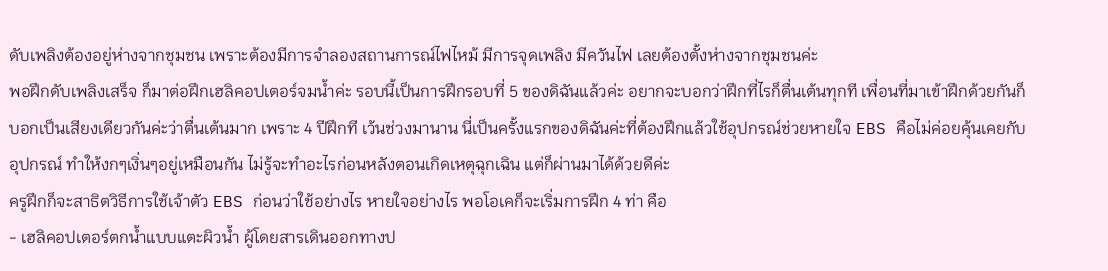ดับเพลิงต้องอยู่ห่างจากชุมชน เพราะต้องมีการจำลองสถานการณ์ไฟไหม้ มีการจุดเพลิง มีควันไฟ เลยต้องตั้งห่างจากชุมชนค่ะ
พอฝึกดับเพลิงเสร็จ ก็มาต่อฝึกเฮลิคอปเตอร์จมน้ำค่ะ รอบนี้เป็นการฝึกรอบที่ 5 ของดิฉันแล้วค่ะ อยากจะบอกว่าฝึกที่ไรก็ตื่นเต้นทุกที เพื่อนที่มาเข้าฝึกด้วยกันก็บอกเป็นเสียงเดียวกันค่ะว่าตื่นเต้นมาก เพราะ 4 ปีฝึกที เว้นช่วงมานาน นี่เป็นครั้งแรกของดิฉันค่ะที่ต้องฝึกแล้วใช้อุปกรณ์ช่วยหายใจ EBS คือไม่ค่อยคุ้นเคยกับอุปกรณ์ ทำให้งกๆเงิ่นๆอยู่เหมือนกัน ไม่รู้จะทำอะไรก่อนหลังตอนเกิดเหตุฉุกเฉิน แต่ก็ผ่านมาได้ด้วยดีค่ะ
ครูฝึกก็จะสาธิตวิธีการใช้เจ้าตัว EBS ก่อนว่าใช้อย่างไร หายใจอย่างไร พอโอเคก็จะเริ่มการฝึก 4 ท่า คือ
- เฮลิคอปเตอร์ตกน้ำแบบแตะผิวน้ำ ผู้โดยสารเดินออกทางป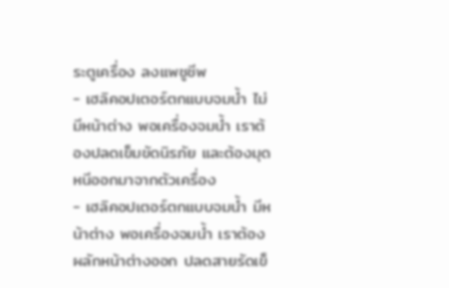ระตูเครื่อง ลงแพชูชีพ
- เฮลิคอปเตอร์ตกแบบจมน้ำ ไม่มีหน้าต่าง พอเครื่องจมน้ำ เราต้องปลดเข็มขัดนิรภัย และต้องมุดหนีออกมาจากตัวเครื่อง
- เฮลิคอปเตอร์ตกแบบจมน้ำ มีหน้าต่าง พอเครื่องจมน้ำ เราต้องผลักหน้าต่างออก ปลดสายรัดเข็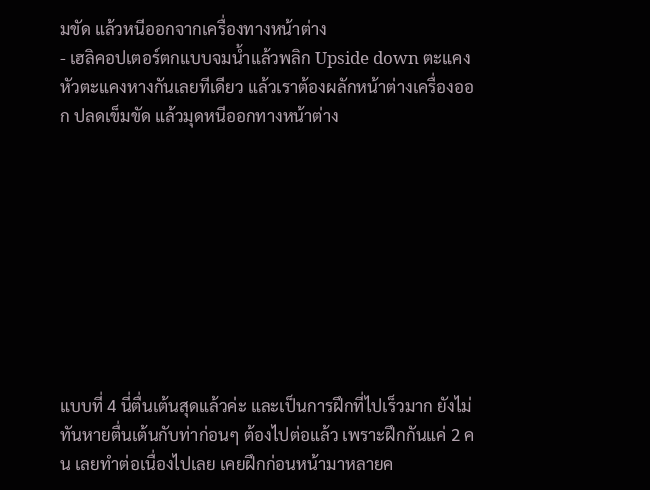มขัด แล้วหนีออกจากเครื่องทางหน้าต่าง
- เฮลิคอปเตอร์ตกแบบจมน้ำแล้วพลิก Upside down ตะแคงหัวตะแคงหางกันเลยทีเดียว แล้วเราต้องผลักหน้าต่างเครื่องออก ปลดเข็มขัด แล้วมุดหนีออกทางหน้าต่าง









แบบที่ 4 นี่ตื่นเต้นสุดแล้วค่ะ และเป็นการฝึกที่ไปเร็วมาก ยังไม่ทันหายตื่นเต้นกับท่าก่อนๆ ต้องไปต่อแล้ว เพราะฝึกกันแค่ 2 คน เลยทำต่อเนื่องไปเลย เคยฝึกก่อนหน้ามาหลายค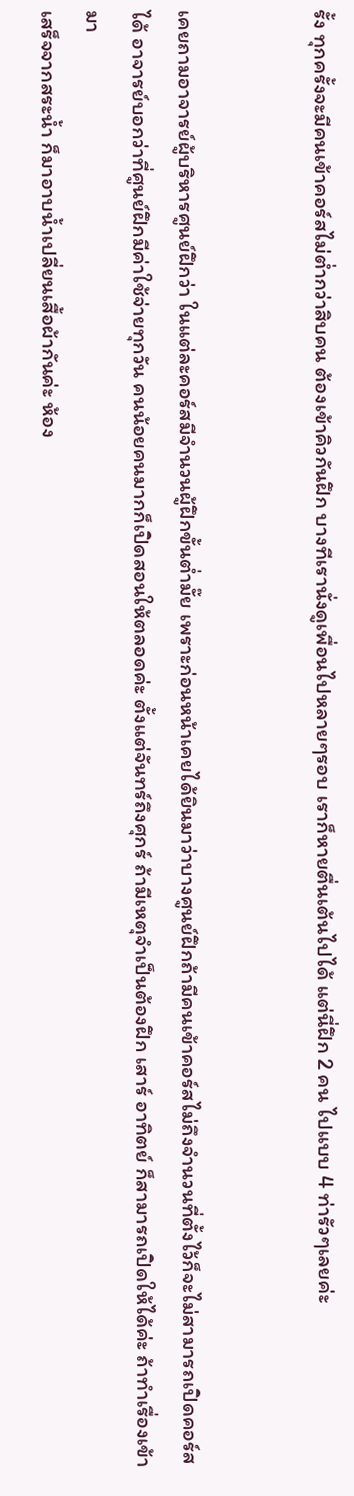รั้ง ทุกครั้งจะมีคนเข้าคอร์สไม่ต่ำกว่าสิบคน ต้องเข้าคิวกันฝึก บางทีเรานั่งดูเพื่อนไปหลายๆรอบ เราก็หายตื่นเต้นไปได้ แต่นี่ฝึก 2 คน ไปแบบ 4 ท่ารัวๆเลยค่ะ


เคยถามอาจารย์ผู้บริหารศูนย์ฝึกว่า ในแต่ละคอร์สมีจำนวนผู้ฝึกขั้นต่ำมั๊ย เพราะก่อนหน้าเคยได้ยินมาว่าบางศูนย์ฝึกถ้ามีคนเข้าคอร์สไม่ถึงจำนวนที่ตั้งไว้ก็จะไม่สามารถเปิดคอร์สได้ อาจารย์บอกว่าที่ศูนย์ฝึกมีค่าใช้จ่ายทุกวัน คนน้อยคนมากก็เปิดสอนให้ตลอดค่ะ ตั้งแต่จันทร์ถึงศุกร์ ถ้ามีเหตุจำเป็นต้องฝึก เสาร์ อาทิตย์ ก็สามารถเปิดให้ได้ค่ะ ถ้าทำเรื่องเข้ามา
เสร็จจากสระน้ำ ก็มาอาบน้ำเปลี่ยนเสื้อผ้ากันค่ะ ห้อง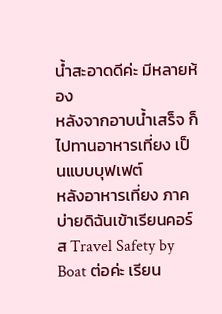น้ำสะอาดดีค่ะ มีหลายห้อง
หลังจากอาบน้ำเสร็จ ก็ไปทานอาหารเที่ยง เป็นแบบบุฟเฟต์
หลังอาหารเที่ยง ภาคบ่ายดิฉันเข้าเรียนคอร์ส Travel Safety by Boat ต่อค่ะ เรียน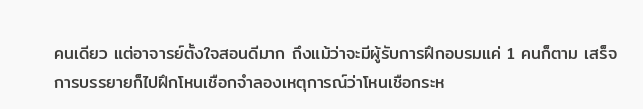คนเดียว แต่อาจารย์ตั้งใจสอนดีมาก ถึงแม้ว่าจะมีผู้รับการฝึกอบรมแค่ 1 คนก็ตาม เสร็จการบรรยายก็ไปฝึกโหนเชือกจำลองเหตุการณ์ว่าโหนเชือกระห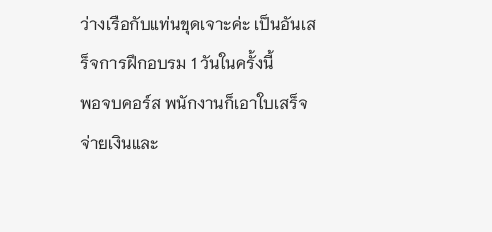ว่างเรือกับแท่นขุดเจาะค่ะ เป็นอันเสร็จการฝึกอบรม 1 วันในครั้งนี้
พอจบคอร์ส พนักงานก็เอาใบเสร็จจ่ายเงินและ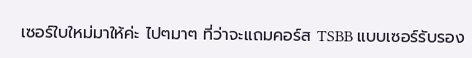เซอร์ใบใหม่มาให้ค่ะ ไปๆมาๆ ที่ว่าจะแถมคอร์ส TSBB แบบเซอร์รับรอง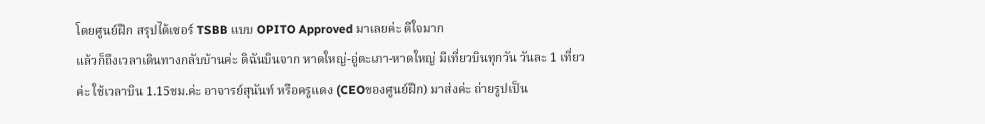โดยศูนย์ฝึก สรุปได้เซอร์ TSBB แบบ OPITO Approved มาเลยค่ะ ดีใจมาก
แล้วก็ถึงเวลาเดินทางกลับบ้านค่ะ ดิฉันบินจาก หาดใหญ่-อู่ตะเภา-หาดใหญ่ มีเที่ยวบินทุกวัน วันละ 1 เที่ยวค่ะ ใช้เวลาบิน 1.15ชม.ค่ะ อาจารย์สุนันท์ หรือครูแดง (CEOของศูนย์ฝึก) มาส่งค่ะ ถ่ายรูปเป็น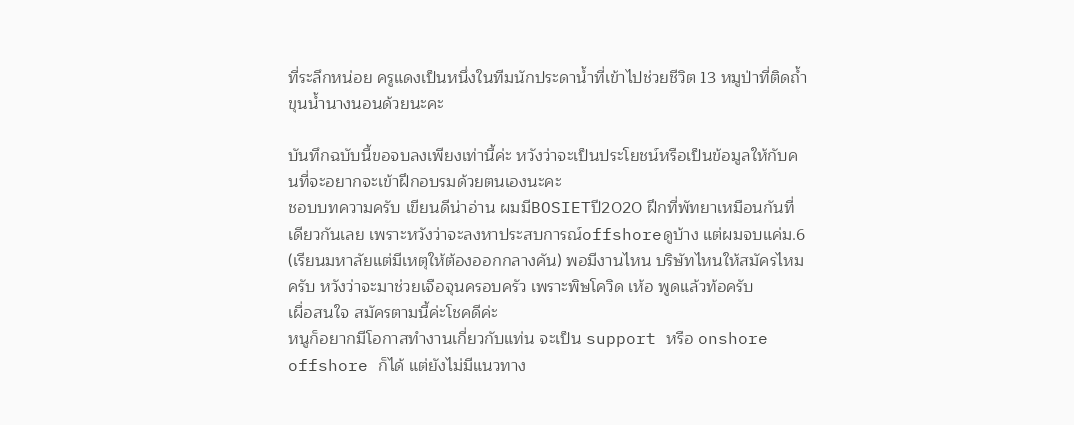ที่ระลึกหน่อย ครูแดงเป็นหนึ่งในทีมนักประดาน้ำที่เข้าไปช่วยชีวิต 13 หมูป่าที่ติดถ้ำขุนน้ำนางนอนด้วยนะคะ

บันทึกฉบับนี้ขอจบลงเพียงเท่านี้ค่ะ หวังว่าจะเป็นประโยชน์หรือเป็นข้อมูลให้กับคนที่จะอยากจะเข้าฝึกอบรมด้วยตนเองนะคะ
ชอบบทความครับ เขียนดีน่าอ่าน ผมมีBOSIETปี2020 ฝึกที่พัทยาเหมือนกันที่เดียวกันเลย เพราะหวังว่าจะลงหาประสบการณ์offshoreดูบ้าง แต่ผมจบแค่ม.6 (เรียนมหาลัยแต่มีเหตุให้ต้องออกกลางคัน) พอมีงานไหน บริษัทไหนให้สมัครไหมครับ หวังว่าจะมาช่วยเจือจุนครอบครัว เพราะพิษโควิด เห้อ พูดแล้วท้อครับ
เผื่อสนใจ สมัครตามนี้ค่ะโชคดีค่ะ
หนูก็อยากมีโอกาสทำงานเกี่ยวกับแท่น จะเป็น support หรือ onshore offshore ก็ได้ แต่ยังไม่มีแนวทาง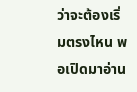ว่าจะต้องเริ่มตรงไหน พอเปิดมาอ่าน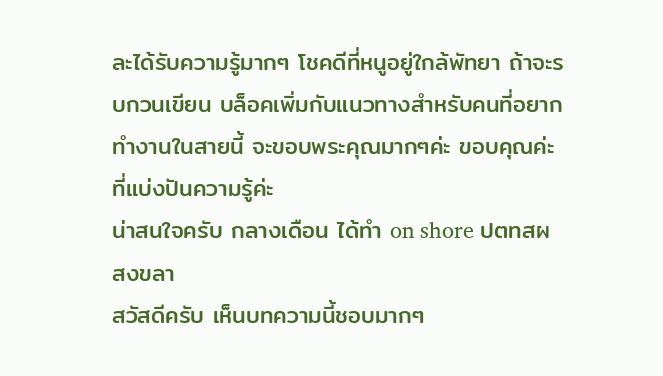ละได้รับความรู้มากๆ โชคดีที่หนูอยู่ใกล้พัทยา ถ้าจะรบกวนเขียน บล็อคเพิ่มกับแนวทางสำหรับคนที่อยากทำงานในสายนี้ จะขอบพระคุณมากๆค่ะ ขอบคุณค่ะที่แบ่งปันความรู้ค่ะ
น่าสนใจครับ กลางเดือน ได้ทำ on shore ปตทสผ สงขลา
สวัสดีครับ เห็นบทความนี้ชอบมากๆ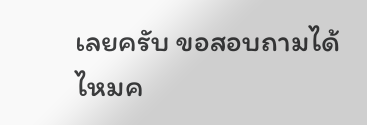เลยครับ ขอสอบถามได้ไหมค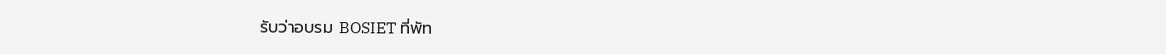รับว่าอบรม BOSIET ที่พัท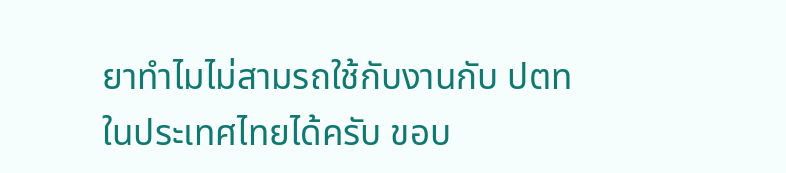ยาทำไมไม่สามรถใช้กับงานกับ ปตท ในประเทศไทยได้ครับ ขอบ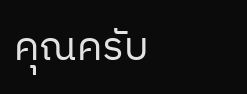คุณครับ